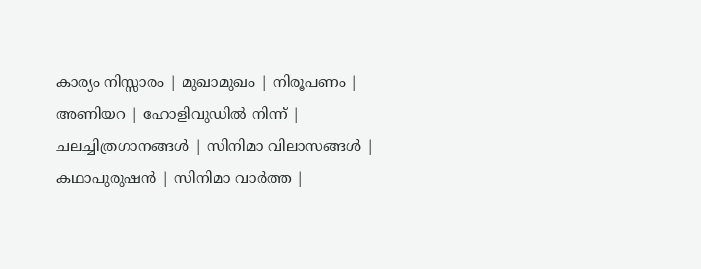കാര്യം നിസ്സാരം | മുഖാമുഖം | നിരൂപണം | അണിയറ | ഹോളിവുഡില്‍ നിന്ന്‌ | ചലച്ചിത്രഗാനങ്ങള്‍ | സിനിമാ വിലാസങ്ങള്‍ | കഥാപുരുഷന്‍ | സിനിമാ വാര്‍ത്ത |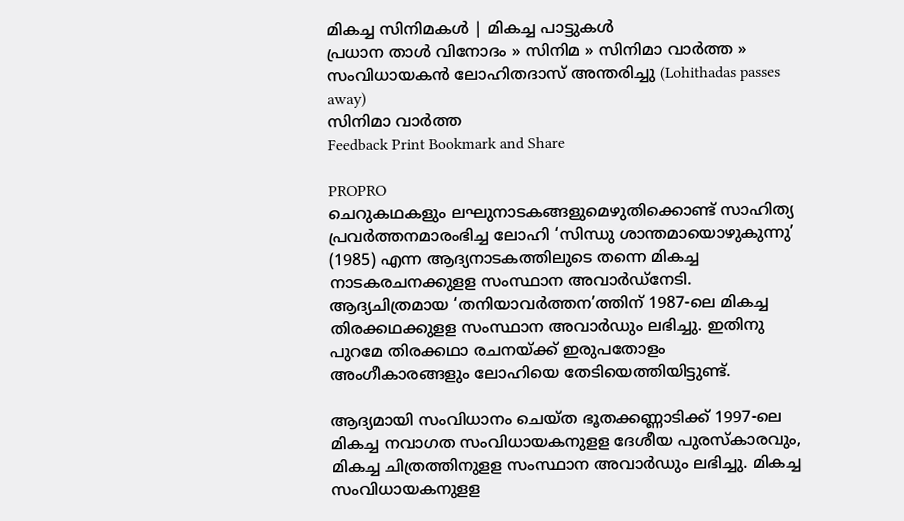മികച്ച സിനിമകള്‍ | മികച്ച പാട്ടുകള്‍
പ്രധാന താള്‍ വിനോദം » സിനിമ » സിനിമാ വാര്‍ത്ത » സംവിധായകന്‍ ലോഹിതദാസ് അന്തരിച്ചു (Lohithadas passes away)
സിനിമാ വാര്‍ത്ത
Feedback Print Bookmark and Share

PROPRO
ചെറുകഥകളും ലഘുനാടകങ്ങളുമെഴുതിക്കൊണ്ട്‌ സാഹിത്യ പ്രവര്‍ത്തനമാരംഭിച്ച ലോഹി ‘സിന്ധു ശാന്തമായൊഴുകുന്നു’ (1985) എന്ന ആദ്യനാടകത്തിലുടെ തന്നെ മികച്ച നാടകരചനക്കുളള സംസ്ഥാന അവാര്‍ഡ്‌നേടി. ആദ്യചിത്രമായ ‘തനിയാവര്‍ത്തന’ത്തിന് 1987-ലെ മികച്ച തിരക്കഥക്കുളള സംസ്ഥാന അവാര്‍ഡും ലഭിച്ചു. ഇതിനു പുറമേ തിരക്കഥാ രചനയ്‌ക്ക്‌ ഇരുപതോളം അംഗീകാരങ്ങളും ലോഹിയെ തേടിയെത്തിയിട്ടുണ്ട്.

ആദ്യമായി സംവിധാനം ചെയ്‌ത ഭൂതക്കണ്ണാടിക്ക് 1997-ലെ മികച്ച നവാഗത സംവിധായകനുളള ദേശീയ പുരസ്‌കാരവും, മികച്ച ചിത്രത്തിനുളള സംസ്ഥാന അവാര്‍ഡും ലഭിച്ചു. മികച്ച സംവിധായകനുളള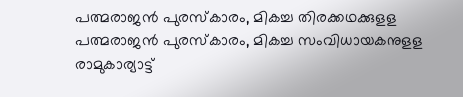പത്മരാജന്‍ പുരസ്‌കാരം, മികച്ച തിരക്കഥക്കുളള പത്മരാജന്‍ പുരസ്‌കാരം, മികച്ച സംവിധായകനുളള രാമുകാര്യാട്ട്‌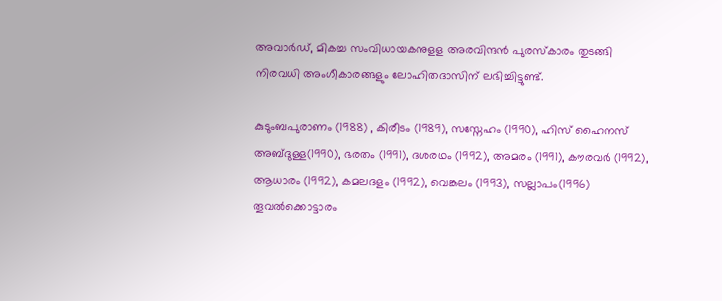അവാര്‍ഡ്‌, മികച്ച സംവിധായകനുളള അരവിന്ദന്‍ പുരസ്‌കാരം തുടങ്ങി നിരവധി അംഗീകാരങ്ങളും ലോഹിതദാസിന് ലഭിച്ചിട്ടുണ്ട്.

കുടുംബപുരാണം (1988) , കിരീടം (1989), സസ്നേഹം (1990), ഹിസ് ഹൈനസ് അബ്ദുള്ള(1990), ഭരതം (1991), ദശരഥം (1992), അമരം (1991), കൗരവര്‍ (1992), ആധാരം (1992), കമലദളം (1992), വെങ്കലം (1993), സല്ലാപം(1996) തൂവല്‍ക്കൊട്ടാരം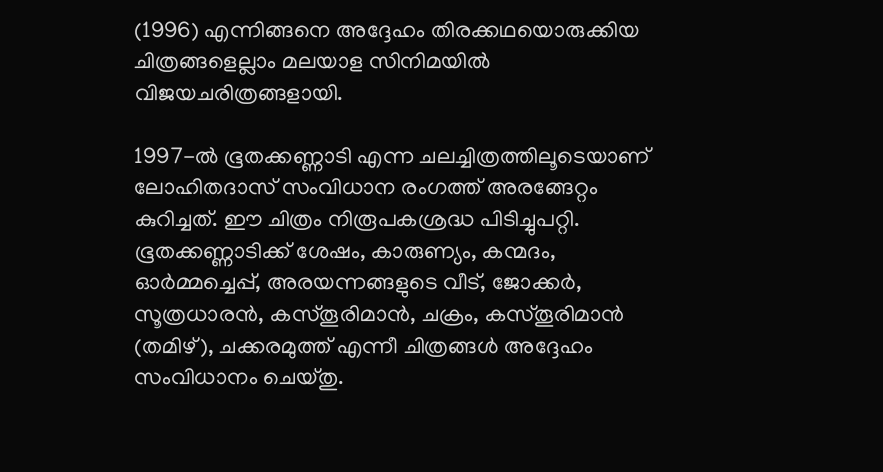(1996) എന്നിങ്ങനെ അദ്ദേഹം തിരക്കഥയൊരുക്കിയ ചിത്രങ്ങളെല്ലാം മലയാള സിനിമയില്‍ വിജയചരിത്രങ്ങളായി.

1997-ല്‍ ഭൂതക്കണ്ണാ‍ടി എന്ന ചലച്ചിത്രത്തിലൂടെയാണ് ലോഹിതദാസ് സംവിധാന രംഗത്ത് അരങ്ങേറ്റം കുറിച്ചത്. ഈ ചിത്രം നിരൂപകശ്രദ്ധ പിടിച്ചുപറ്റി. ഭൂതക്കണ്ണാ‍ടിക്ക് ശേഷം, കാരുണ്യം, കന്മദം, ഓര്‍മ്മച്ചെപ്പ്, അരയന്നങ്ങളുടെ വീട്, ജോക്കര്‍, സൂത്രധാരന്‍, കസ്തൂരിമാന്‍, ചക്രം, കസ്തൂരിമാന്‍ (തമിഴ്), ചക്കരമുത്ത് എന്നീ ചിത്രങ്ങള്‍ അദ്ദേഹം സംവിധാനം ചെയ്തു.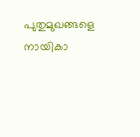പുതുമുഖങ്ങളെ നായികാ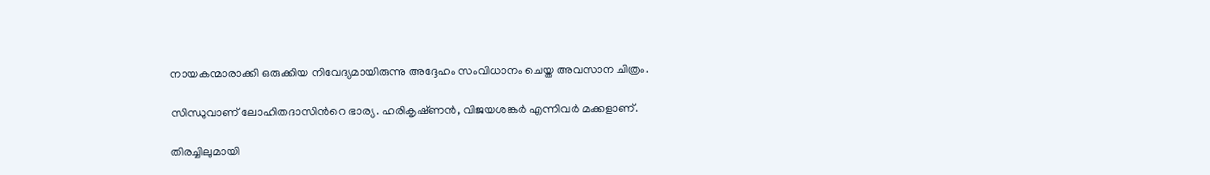നായകന്മാരാക്കി ഒരുക്കിയ നിവേദ്യമായിരുന്നു അദ്ദേഹം സംവിധാനം ചെയ്ത അവസാന ചിത്രം.

സിന്ധുവാണ് ലോഹിതദാസിന്‍റെ ഭാര്യ. ഹരികൃഷ്‌ണന്‍, വിജയശങ്കര്‍ എന്നിവര്‍ മക്കളാണ്.

തിരച്ചിലുമായി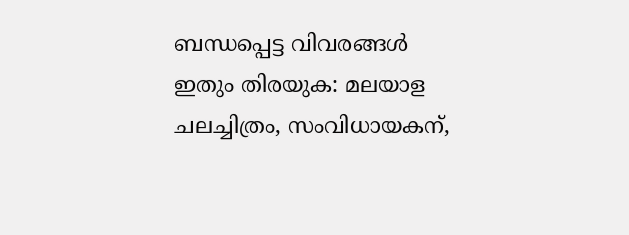ബന്ധപ്പെട്ട വിവരങ്ങള്‍
ഇതും തിരയുക: മലയാള ചലച്ചിത്രം, സംവിധായകന്,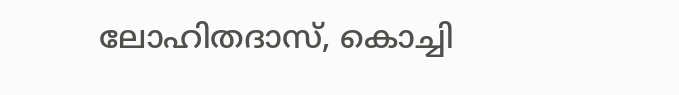ലോഹിതദാസ്, കൊച്ചി